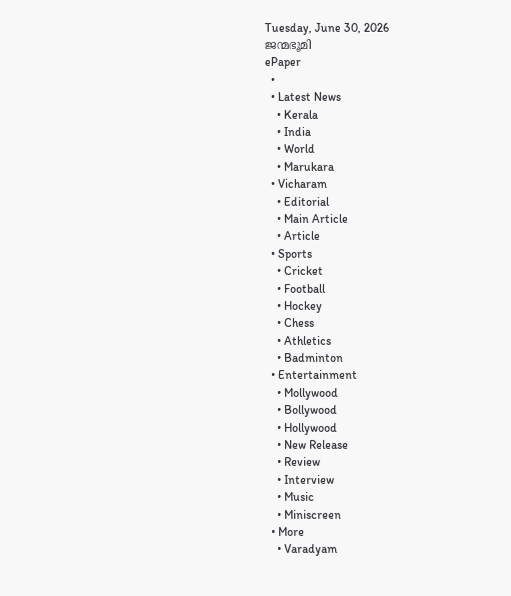Tuesday, June 30, 2026
ജന്മഭൂമി
ePaper
  •
  • Latest News
    • Kerala
    • India
    • World
    • Marukara
  • Vicharam
    • Editorial
    • Main Article
    • Article
  • Sports
    • Cricket
    • Football
    • Hockey
    • Chess
    • Athletics
    • Badminton
  • Entertainment
    • Mollywood
    • Bollywood
    • Hollywood
    • New Release
    • Review
    • Interview
    • Music
    • Miniscreen
  • More
    • Varadyam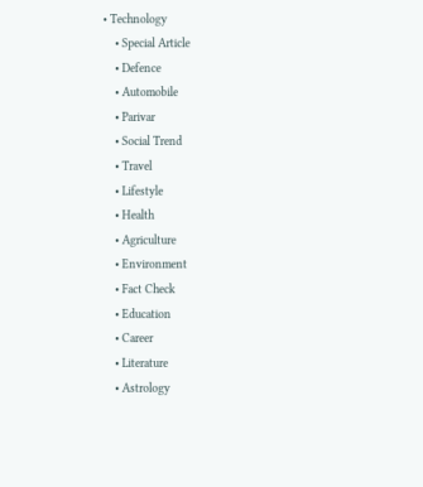• Technology
    • Special Article
    • Defence
    • Automobile
    • Parivar
    • Social Trend
    • Travel
    • Lifestyle
    • Health
    • Agriculture
    • Environment
    • Fact Check
    • Education
    • Career
    • Literature
    • Astrology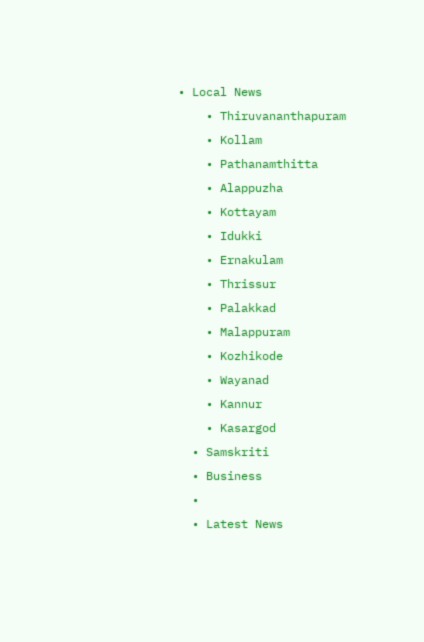• Local News
    • Thiruvananthapuram
    • Kollam
    • Pathanamthitta
    • Alappuzha
    • Kottayam
    • Idukki
    • Ernakulam
    • Thrissur
    • Palakkad
    • Malappuram
    • Kozhikode
    • Wayanad
    • Kannur
    • Kasargod
  • Samskriti
  • Business
  •
  • Latest News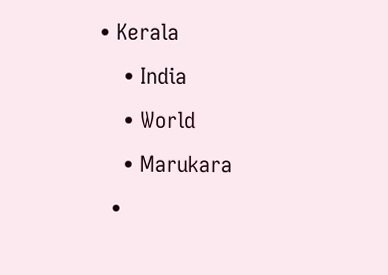• Kerala
    • India
    • World
    • Marukara
  •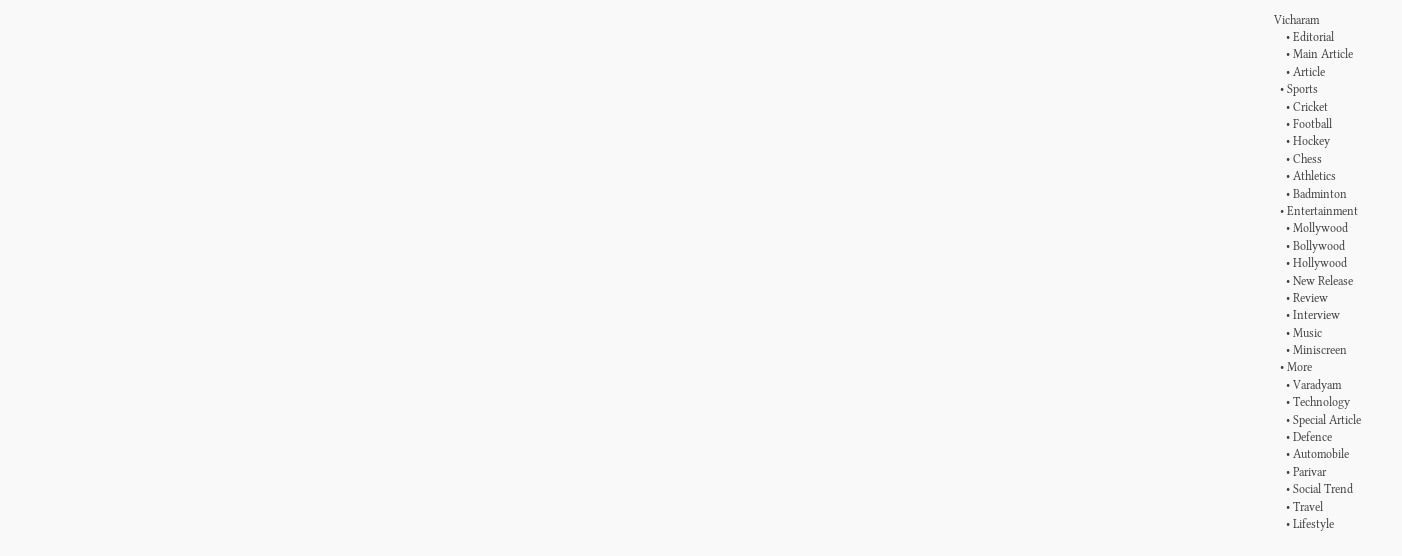Vicharam
    • Editorial
    • Main Article
    • Article
  • Sports
    • Cricket
    • Football
    • Hockey
    • Chess
    • Athletics
    • Badminton
  • Entertainment
    • Mollywood
    • Bollywood
    • Hollywood
    • New Release
    • Review
    • Interview
    • Music
    • Miniscreen
  • More
    • Varadyam
    • Technology
    • Special Article
    • Defence
    • Automobile
    • Parivar
    • Social Trend
    • Travel
    • Lifestyle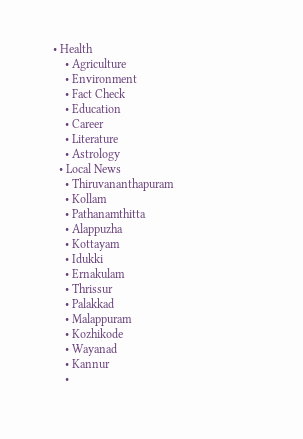• Health
    • Agriculture
    • Environment
    • Fact Check
    • Education
    • Career
    • Literature
    • Astrology
  • Local News
    • Thiruvananthapuram
    • Kollam
    • Pathanamthitta
    • Alappuzha
    • Kottayam
    • Idukki
    • Ernakulam
    • Thrissur
    • Palakkad
    • Malappuram
    • Kozhikode
    • Wayanad
    • Kannur
    •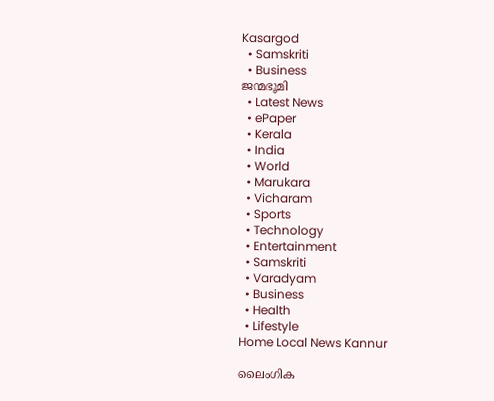Kasargod
  • Samskriti
  • Business
ജന്മഭൂമി
  • Latest News
  • ePaper
  • Kerala
  • India
  • World
  • Marukara
  • Vicharam
  • Sports
  • Technology
  • Entertainment
  • Samskriti
  • Varadyam
  • Business
  • Health
  • Lifestyle
Home Local News Kannur

ലൈംഗിക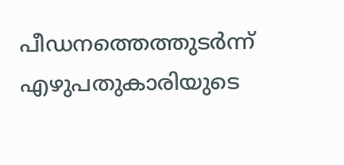പീഡനത്തെത്തുടര്‍ന്ന് എഴുപതുകാരിയുടെ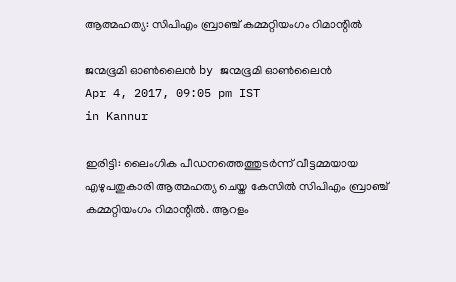ആത്മഹത്യ: സിപിഎം ബ്രാഞ്ച് കമ്മറ്റിയംഗം റിമാന്റില്‍

ജന്മഭൂമി ഓണ്‍ലൈന്‍ by ജന്മഭൂമി ഓണ്‍ലൈന്‍
Apr 4, 2017, 09:05 pm IST
in Kannur

ഇരിട്ടി: ലൈംഗിക പീഡനത്തെത്തുടര്‍ന്ന് വീട്ടമ്മയായ എഴുപതുകാരി ആത്മഹത്യ ചെയ്ത കേസില്‍ സിപിഎം ബ്രാഞ്ച് കമ്മറ്റിയംഗം റിമാന്റില്‍. ആറളം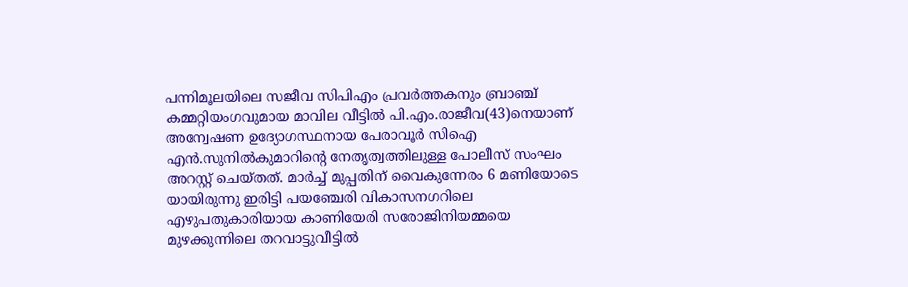പന്നിമൂലയിലെ സജീവ സിപിഎം പ്രവര്‍ത്തകനും ബ്രാഞ്ച് കമ്മറ്റിയംഗവുമായ മാവില വീട്ടില്‍ പി.എം.രാജീവ(43)നെയാണ് അന്വേഷണ ഉദ്യോഗസ്ഥനായ പേരാവൂര്‍ സിഐ എന്‍.സുനില്‍കുമാറിന്റെ നേതൃത്വത്തിലുള്ള പോലീസ് സംഘം അറസ്റ്റ് ചെയ്തത്. മാര്‍ച്ച് മുപ്പതിന് വൈകുന്നേരം 6 മണിയോടെ യായിരുന്നു ഇരിട്ടി പയഞ്ചേരി വികാസനഗറിലെ എഴുപതുകാരിയായ കാണിയേരി സരോജിനിയമ്മയെ മുഴക്കുന്നിലെ തറവാട്ടുവീട്ടില്‍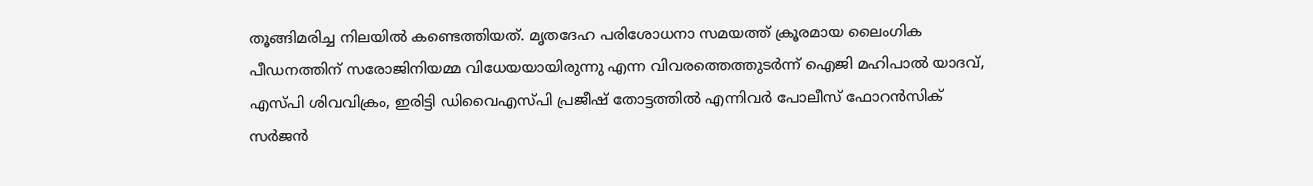തൂങ്ങിമരിച്ച നിലയില്‍ കണ്ടെത്തിയത്. മൃതദേഹ പരിശോധനാ സമയത്ത് ക്രൂരമായ ലൈംഗിക പീഡനത്തിന് സരോജിനിയമ്മ വിധേയയായിരുന്നു എന്ന വിവരത്തെത്തുടര്‍ന്ന് ഐജി മഹിപാല്‍ യാദവ്, എസ്പി ശിവവിക്രം, ഇരിട്ടി ഡിവൈഎസ്പി പ്രജീഷ് തോട്ടത്തില്‍ എന്നിവര്‍ പോലീസ് ഫോറന്‍സിക് സര്‍ജന്‍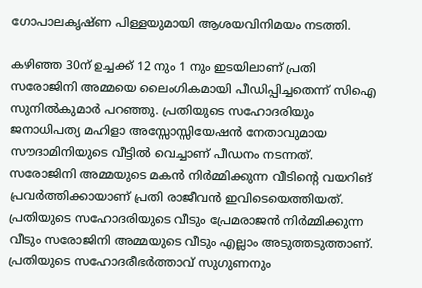ഗോപാലകൃഷ്ണ പിള്ളയുമായി ആശയവിനിമയം നടത്തി.

കഴിഞ്ഞ 30ന് ഉച്ചക്ക് 12 നും 1 നും ഇടയിലാണ് പ്രതി സരോജിനി അമ്മയെ ലൈംഗികമായി പീഡിപ്പിച്ചതെന്ന് സിഐ സുനില്‍കുമാര്‍ പറഞ്ഞു. പ്രതിയുടെ സഹോദരിയും ജനാധിപത്യ മഹിളാ അസ്സോസ്സിയേഷന്‍ നേതാവുമായ സൗദാമിനിയുടെ വീട്ടില്‍ വെച്ചാണ് പീഡനം നടന്നത്. സരോജിനി അമ്മയുടെ മകന്‍ നിര്‍മ്മിക്കുന്ന വീടിന്റെ വയറിങ് പ്രവര്‍ത്തിക്കായാണ് പ്രതി രാജീവന്‍ ഇവിടെയെത്തിയത്. പ്രതിയുടെ സഹോദരിയുടെ വീടും പ്രേമരാജന്‍ നിര്‍മ്മിക്കുന്ന വീടും സരോജിനി അമ്മയുടെ വീടും എല്ലാം അടുത്തടുത്താണ്. പ്രതിയുടെ സഹോദരീഭര്‍ത്താവ് സുഗുണനും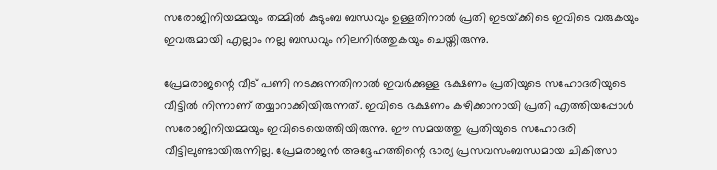സരോജിനിയമ്മയും തമ്മില്‍ കുടുംബ ബന്ധവും ഉള്ളതിനാല്‍ പ്രതി ഇടയ്‌ക്കിടെ ഇവിടെ വരുകയും ഇവരുമായി എല്ലാം നല്ല ബന്ധവും നിലനിര്‍ത്തുകയും ചെയ്തിരുന്നു.

പ്രേമരാജന്റെ വീട് പണി നടക്കുന്നതിനാല്‍ ഇവര്‍ക്കുള്ള ഭക്ഷണം പ്രതിയുടെ സഹോദരിയുടെ വീട്ടില്‍ നിന്നാണ് തയ്യാറാക്കിയിരുന്നത്. ഇവിടെ ഭക്ഷണം കഴിക്കാനായി പ്രതി എത്തിയപ്പോള്‍ സരോജിനിയമ്മയും ഇവിടെയെത്തിയിരുന്നു. ഈ സമയത്തു പ്രതിയുടെ സഹോദരി വീട്ടിലുണ്ടായിരുന്നില്ല. പ്രേമരാജന്‍ അദ്ദേഹത്തിന്റെ ഭാര്യ പ്രസവസംബന്ധമായ ചികിത്സാ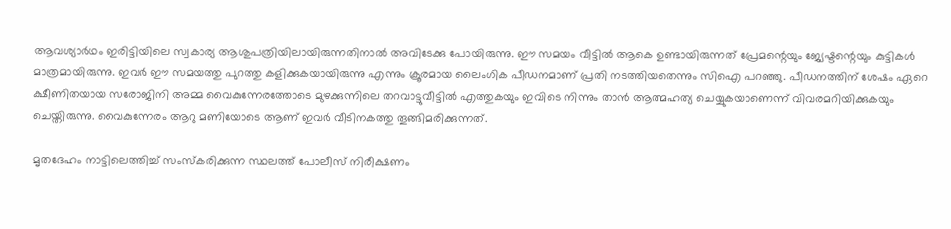ആവശ്യാര്‍ഥം ഇരിട്ടിയിലെ സ്വകാര്യ ആശുപത്രിയിലായിരുന്നതിനാല്‍ അവിടേക്കു പോയിരുന്നു. ഈ സമയം വീട്ടില്‍ ആകെ ഉണ്ടായിരുന്നത് പ്രേമന്റെയും ജ്യേഷ്ടന്റെയും കുട്ടികള്‍ മാത്രമായിരുന്നു. ഇവര്‍ ഈ സമയത്തു പുറത്തു കളിക്കുകയായിരുന്നു എന്നും ക്രൂരമായ ലൈംഗിക പീഡനമാണ് പ്രതി നടത്തിയതെന്നും സിഐ പറഞ്ഞു. പീഡനത്തിന് ശേഷം ഏറെ ക്ഷീണിതയായ സരോജിനി അമ്മ വൈകുന്നേരത്തോടെ മുഴക്കുന്നിലെ തറവാട്ടുവീട്ടില്‍ എത്തുകയും ഇവിടെ നിന്നും താന്‍ ആത്മഹത്യ ചെയ്യുകയാണെന്ന് വിവരമറിയിക്കുകയും ചെയ്തിരുന്നു. വൈകുന്നേരം ആറു മണിയോടെ ആണ് ഇവര്‍ വീടിനകത്തു തൂങ്ങിമരിക്കുന്നത്.

മൃതദേഹം നാട്ടിലെത്തിച്ച് സംസ്‌കരിക്കുന്ന സ്ഥലത്ത് പോലീസ് നിരീക്ഷണം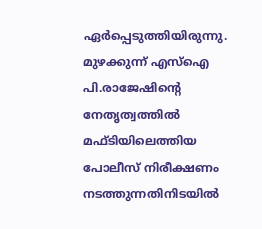ഏര്‍പ്പെടുത്തിയിരുന്നു. മുഴക്കുന്ന് എസ്‌ഐ പി.രാജേഷിന്റെ നേതൃത്വത്തില്‍ മഫ്ടിയിലെത്തിയ പോലീസ് നിരീക്ഷണം നടത്തുന്നതിനിടയില്‍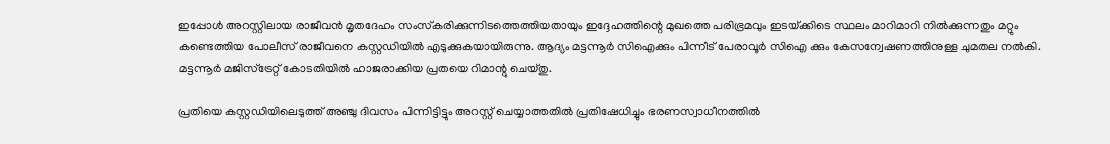ഇപ്പോള്‍ അറസ്റ്റിലായ രാജീവന്‍ മൃതദേഹം സംസ്‌കരിക്കുന്നിടത്തെത്തിയതായും ഇദ്ദേഹത്തിന്റെ മുഖത്തെ പരിഭ്രമവും ഇടയ്‌ക്കിടെ സ്ഥലം മാറിമാറി നില്‍ക്കുന്നതും മറ്റും കണ്ടെത്തിയ പോലീസ് രാജീവനെ കസ്റ്റഡിയില്‍ എടുക്കുകയായിരുന്നു. ആദ്യം മട്ടന്നൂര്‍ സിഐക്കും പിന്നീട് പേരാവൂര്‍ സിഐ ക്കും കേസന്വേഷണത്തിനുള്ള ചുമതല നല്‍കി. മട്ടന്നൂര്‍ മജിസ്‌ട്രേറ്റ് കോടതിയില്‍ ഹാജരാക്കിയ പ്രതയെ റിമാന്റു ചെയ്തു.

പ്രതിയെ കസ്റ്റഡിയിലെടുത്ത് അഞ്ചു ദിവസം പിന്നിട്ടിട്ടും അറസ്റ്റ് ചെയ്യാത്തതില്‍ പ്രതിഷേധിച്ചും ഭരണസ്വാധീനത്തില്‍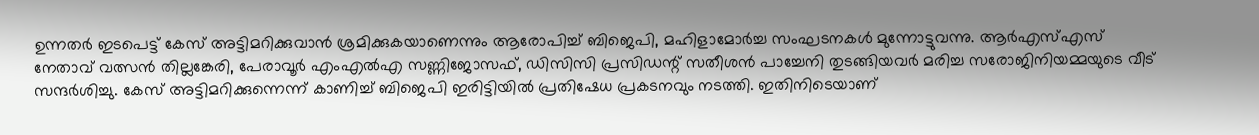ഉന്നതര്‍ ഇടപെട്ട് കേസ് അട്ടിമറിക്കുവാന്‍ ശ്രമിക്കുകയാണെന്നും ആരോപിച്ച് ബിജെപി, മഹിളാമോര്‍ച്ച സംഘടനകള്‍ മുന്നോട്ടുവന്നു. ആര്‍എസ്എസ് നേതാവ് വത്സന്‍ തില്ലങ്കേരി, പേരാവൂര്‍ എംഎല്‍എ സണ്ണിജോസഫ്, ഡിസിസി പ്രസിഡന്റ് സതീശന്‍ പാച്ചേനി തുടങ്ങിയവര്‍ മരിച്ച സരോജിനിയമ്മയുടെ വീട് സന്ദര്‍ശിച്ചു. കേസ് അട്ടിമറിക്കുന്നെന്ന് കാണിച്ച് ബിജെപി ഇരിട്ടിയില്‍ പ്രതിഷേധ പ്രകടനവും നടത്തി. ഇതിനിടെയാണ്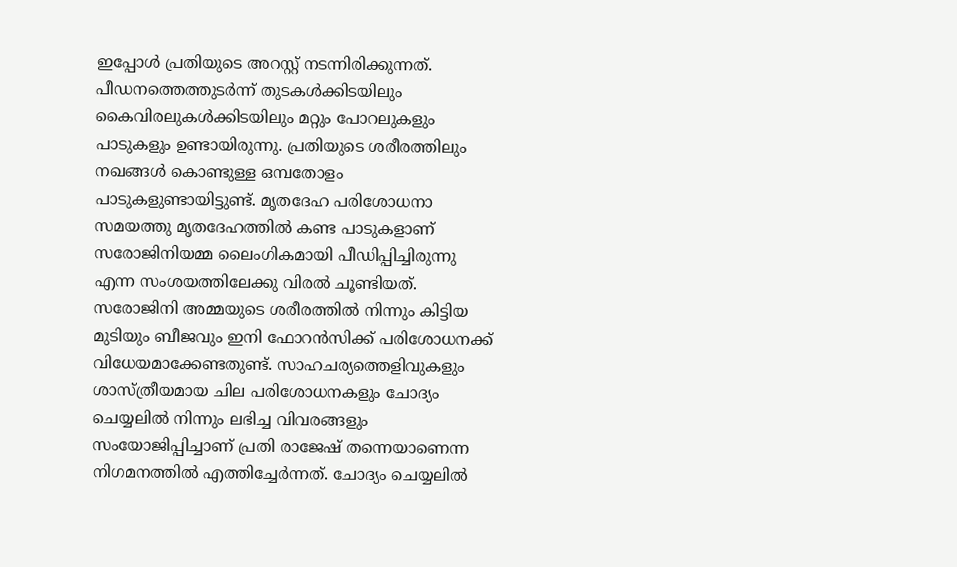ഇപ്പോള്‍ പ്രതിയുടെ അറസ്റ്റ് നടന്നിരിക്കുന്നത്. പീഡനത്തെത്തുടര്‍ന്ന് തുടകള്‍ക്കിടയിലും കൈവിരലുകള്‍ക്കിടയിലും മറ്റും പോറലുകളും പാടുകളും ഉണ്ടായിരുന്നു. പ്രതിയുടെ ശരീരത്തിലും നഖങ്ങള്‍ കൊണ്ടുള്ള ഒമ്പതോളം പാടുകളുണ്ടായിട്ടുണ്ട്. മൃതദേഹ പരിശോധനാ സമയത്തു മൃതദേഹത്തില്‍ കണ്ട പാടുകളാണ് സരോജിനിയമ്മ ലൈംഗികമായി പീഡിപ്പിച്ചിരുന്നു എന്ന സംശയത്തിലേക്കു വിരല്‍ ചൂണ്ടിയത്. സരോജിനി അമ്മയുടെ ശരീരത്തില്‍ നിന്നും കിട്ടിയ മുടിയും ബീജവും ഇനി ഫോറന്‍സിക്ക് പരിശോധനക്ക് വിധേയമാക്കേണ്ടതുണ്ട്. സാഹചര്യത്തെളിവുകളും ശാസ്ത്രീയമായ ചില പരിശോധനകളും ചോദ്യം ചെയ്യലില്‍ നിന്നും ലഭിച്ച വിവരങ്ങളും സംയോജിപ്പിച്ചാണ് പ്രതി രാജേഷ് തന്നെയാണെന്ന നിഗമനത്തില്‍ എത്തിച്ചേര്‍ന്നത്. ചോദ്യം ചെയ്യലില്‍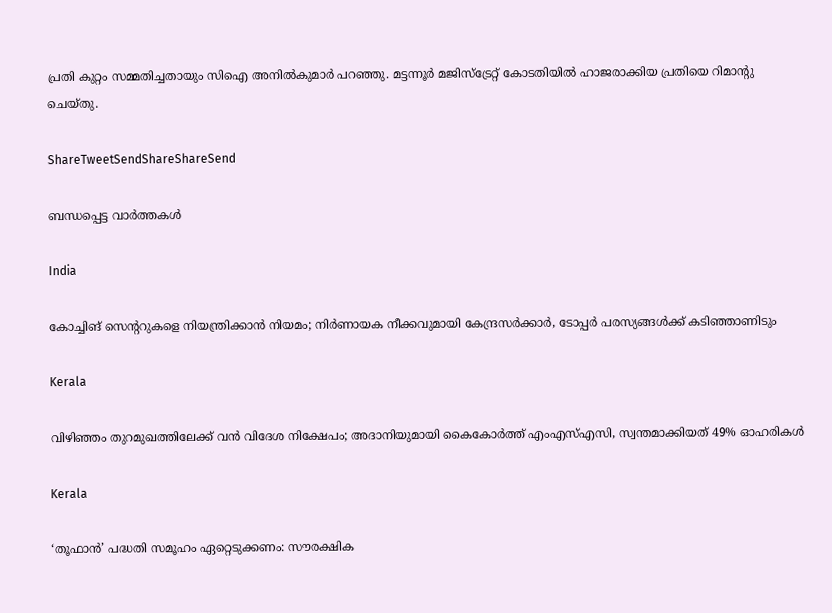പ്രതി കുറ്റം സമ്മതിച്ചതായും സിഐ അനില്‍കുമാര്‍ പറഞ്ഞു. മട്ടന്നൂര്‍ മജിസ്‌ട്രേറ്റ് കോടതിയില്‍ ഹാജരാക്കിയ പ്രതിയെ റിമാന്റു ചെയ്തു.

ShareTweetSendShareShareSend

ബന്ധപ്പെട്ട വാര്‍ത്തകള്‍

India

കോച്ചിങ് സെൻ്ററുകളെ നിയന്ത്രിക്കാൻ നിയമം; നിർണായക നീക്കവുമായി കേന്ദ്രസർക്കാർ, ടോപ്പർ പരസ്യങ്ങൾക്ക് കടിഞ്ഞാണിടും

Kerala

വിഴിഞ്ഞം തുറമുഖത്തിലേക്ക് വൻ വിദേശ നിക്ഷേപം; അദാനിയുമായി കൈകോർത്ത് എംഎസ്എസി, സ്വന്തമാക്കിയത് 49% ഓഹരികൾ

Kerala

‘തൂഫാന്‍’ പദ്ധതി സമൂഹം ഏറ്റെടുക്കണം: സൗരക്ഷിക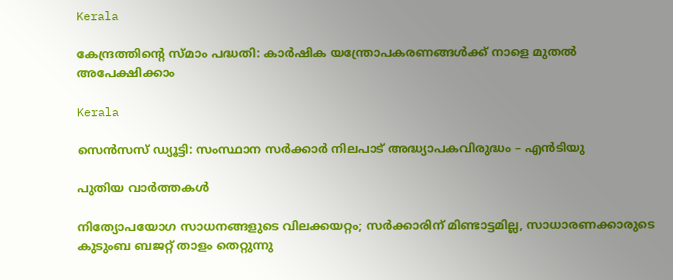Kerala

കേന്ദ്രത്തിന്റെ സ്മാം പദ്ധതി: കാര്‍ഷിക യന്ത്രോപകരണങ്ങള്‍ക്ക് നാളെ മുതല്‍ അപേക്ഷിക്കാം

Kerala

സെന്‍സസ് ഡ്യൂട്ടി: സംസ്ഥാന സര്‍ക്കാര്‍ നിലപാട് അദ്ധ്യാപകവിരുദ്ധം – എന്‍ടിയു

പുതിയ വാര്‍ത്തകള്‍

നിത്യോപയോഗ സാധനങ്ങളുടെ വിലക്കയറ്റം; സര്‍ക്കാരിന് മിണ്ടാട്ടമില്ല, സാധാരണക്കാരുടെ കുടുംബ ബജറ്റ് താളം തെറ്റുന്നു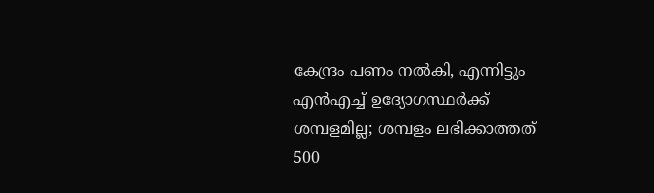കേന്ദ്രം പണം നല്‍കി, എന്നിട്ടും എന്‍എച്ച് ഉദ്യോഗസ്ഥര്‍ക്ക് ശമ്പളമില്ല; ശമ്പളം ലഭിക്കാത്തത് 500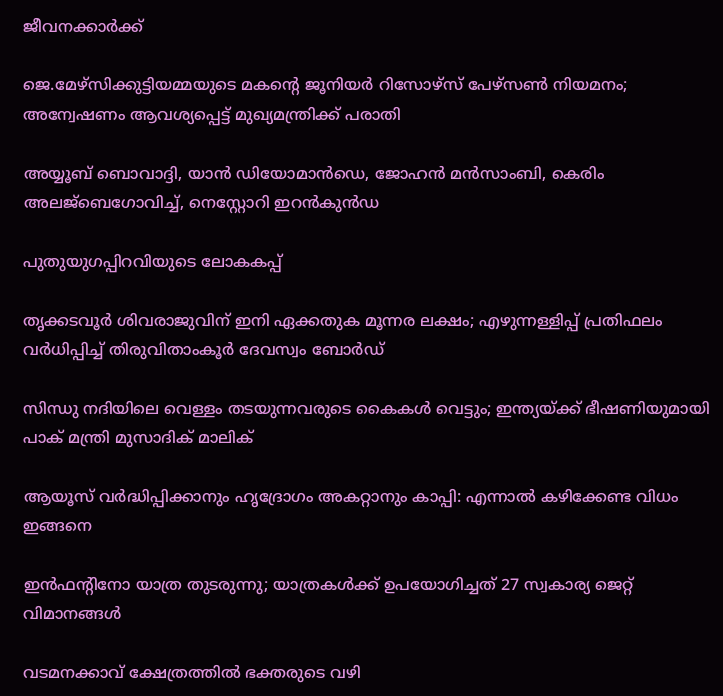ജീവനക്കാര്‍ക്ക്

ജെ.മേഴ്‌സിക്കുട്ടിയമ്മയുടെ മകന്റെ ജൂനിയർ റിസോഴ്‌സ് പേഴ്‌സൺ നിയമനം; അന്വേഷണം ആവശ്യപ്പെട്ട് മുഖ്യമന്ത്രിക്ക് പരാതി

അയ്യൂബ് ബൊവാദ്ദി, യാന്‍ ഡിയോമാന്‍ഡെ, ജോഹന്‍ മന്‍സാംബി, കെരിം അലജ്ബെഗോവിച്ച്, നെസ്റ്റോറി ഇറന്‍കുന്‍ഡ

പുതുയുഗപ്പിറവിയുടെ ലോകകപ്പ്

തൃക്കടവൂര്‍ ശിവരാജുവിന് ഇനി ഏക്കതുക മൂന്നര ലക്ഷം; എഴുന്നള്ളിപ്പ് പ്രതിഫലം വര്‍ധിപ്പിച്ച് തിരുവിതാംകൂര്‍ ദേവസ്വം ബോര്‍ഡ്

സിന്ധു നദിയിലെ വെള്ളം തടയുന്നവരുടെ കൈകൾ വെട്ടും; ഇന്ത്യയ്‌ക്ക് ഭീഷണിയുമായി പാക് മന്ത്രി മുസാദിക് മാലിക്

ആയൂസ്‌ വർദ്ധിപ്പിക്കാനും ഹൃദ്രോഗം അകറ്റാനും കാപ്പി: എന്നാൽ കഴിക്കേണ്ട വിധം ഇങ്ങനെ

ഇന്‍ഫന്റിനോ യാത്ര തുടരുന്നു; യാത്രകള്‍ക്ക് ഉപയോഗിച്ചത് 27 സ്വകാര്യ ജെറ്റ് വിമാനങ്ങള്‍

വടമനക്കാവ് ക്ഷേത്രത്തില്‍ ഭക്തരുടെ വഴി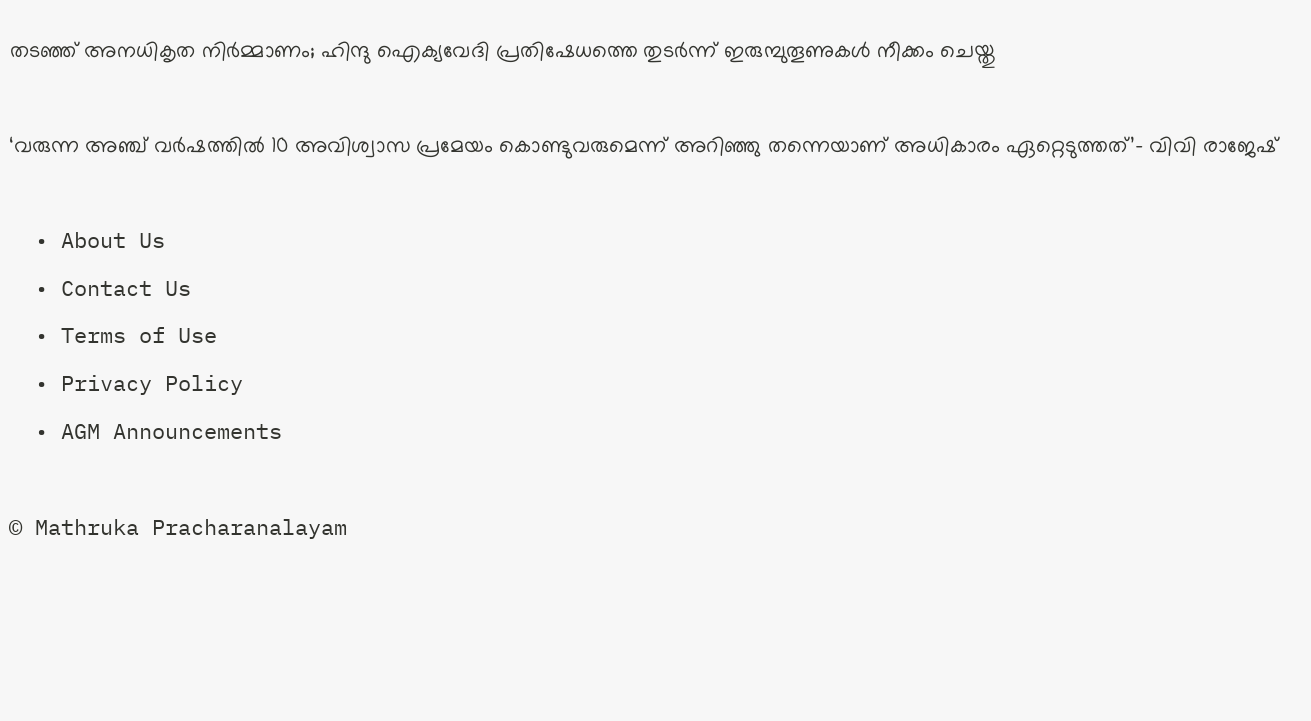തടഞ്ഞ് അനധികൃത നിര്‍മ്മാണം; ഹിന്ദു ഐക്യവേദി പ്രതിഷേധത്തെ തുടര്‍ന്ന് ഇരുമ്പുതൂണുകള്‍ നീക്കം ചെയ്തു

‘വരുന്ന അഞ്ച് വർഷത്തിൽ 10 അവിശ്വാസ പ്രമേയം കൊണ്ടുവരുമെന്ന് അറിഞ്ഞു തന്നെയാണ് അധികാരം ഏറ്റെടുത്തത്’- വിവി രാജേഷ്

  • About Us
  • Contact Us
  • Terms of Use
  • Privacy Policy
  • AGM Announcements

© Mathruka Pracharanalayam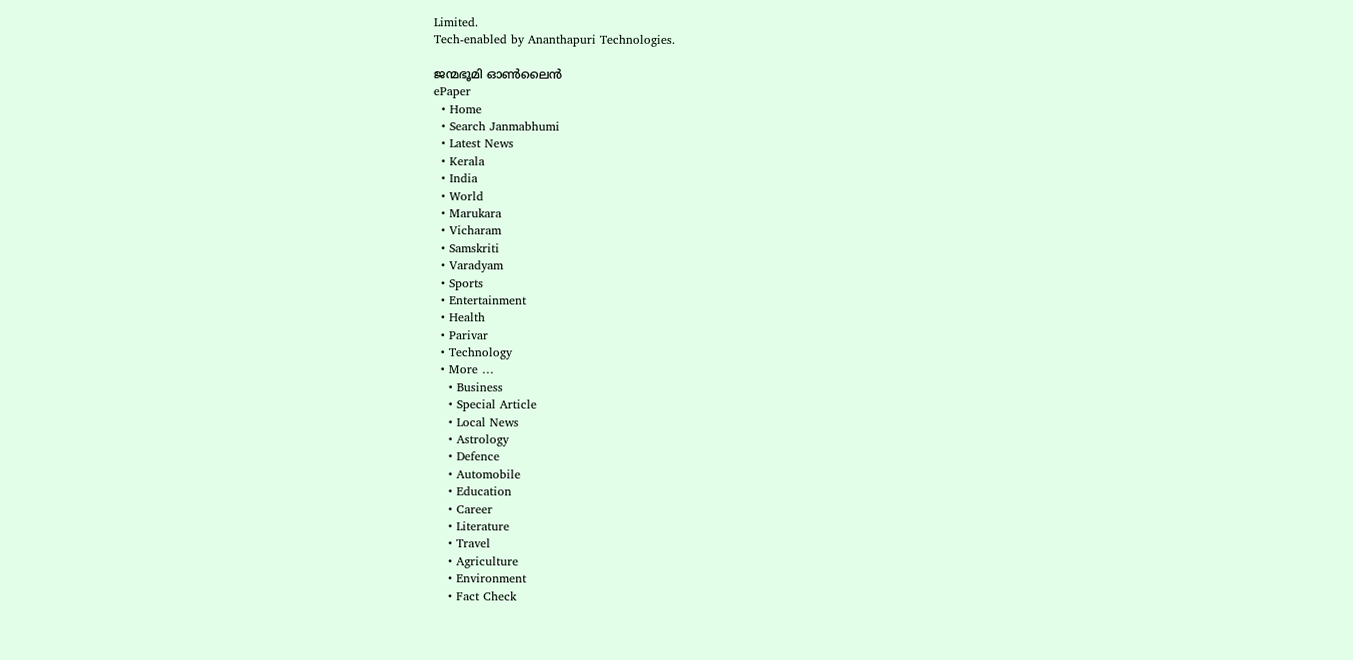Limited.
Tech-enabled by Ananthapuri Technologies.

ജന്മഭൂമി ഓണ്‍ലൈന്‍
ePaper
  • Home
  • Search Janmabhumi
  • Latest News
  • Kerala
  • India
  • World
  • Marukara
  • Vicharam
  • Samskriti
  • Varadyam
  • Sports
  • Entertainment
  • Health
  • Parivar
  • Technology
  • More …
    • Business
    • Special Article
    • Local News
    • Astrology
    • Defence
    • Automobile
    • Education
    • Career
    • Literature
    • Travel
    • Agriculture
    • Environment
    • Fact Check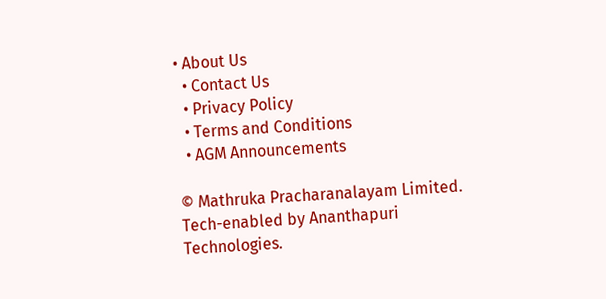• About Us
  • Contact Us
  • Privacy Policy
  • Terms and Conditions
  • AGM Announcements

© Mathruka Pracharanalayam Limited.
Tech-enabled by Ananthapuri Technologies.